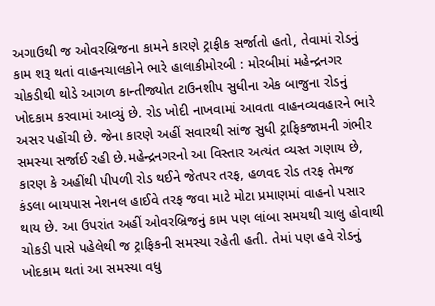અગાઉથી જ ઓવરબ્રિજના કામને કારણે ટ્રાફીક સર્જાતો હતો, તેવામાં રોડનું કામ શરૂ થતાં વાહનચાલકોને ભારે હાલાકીમોરબી : મોરબીમાં મહેન્દ્રનગર ચોકડીથી થોડે આગળ કાન્તીજ્યોત ટાઉનશીપ સુધીના એક બાજુના રોડનું ખોદકામ કરવામાં આવ્યું છે. રોડ ખોદી નાખવામાં આવતા વાહનવ્યવહારને ભારે અસર પહોંચી છે. જેના કારણે અહીં સવારથી સાંજ સુધી ટ્રાફિકજામની ગંભીર સમસ્યા સર્જાઈ રહી છે.મહેન્દ્રનગરનો આ વિસ્તાર અત્યંત વ્યસ્ત ગણાય છે, કારણ કે અહીંથી પીપળી રોડ થઈને જેતપર તરફ, હળવદ રોડ તરફ તેમજ કંડલા બાયપાસ નેશનલ હાઈવે તરફ જવા માટે મોટા પ્રમાણમાં વાહનો પસાર થાય છે. આ ઉપરાંત અહીં ઓવરબ્રિજનું કામ પણ લાંબા સમયથી ચાલુ હોવાથી ચોકડી પાસે પહેલેથી જ ટ્રાફિકની સમસ્યા રહેતી હતી. તેમાં પણ હવે રોડનું ખોદકામ થતાં આ સમસ્યા વધુ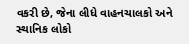વકરી છે, જેના લીધે વાહનચાલકો અને સ્થાનિક લોકો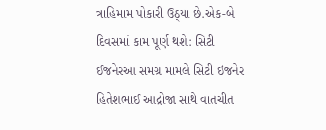ત્રાહિમામ પોકારી ઉઠ્યા છે.એક-બે દિવસમાં કામ પૂર્ણ થશે: સિટી ઈજનેરઆ સમગ્ર મામલે સિટી ઇજનેર હિતેશભાઈ આદ્રોજા સાથે વાતચીત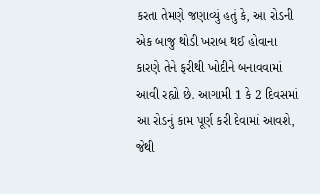કરતા તેમણે જણાવ્યું હતું કે, આ રોડની એક બાજુ થોડી ખરાબ થઈ હોવાના કારણે તેને ફરીથી ખોદીને બનાવવામાં આવી રહ્યો છે. આગામી 1 કે 2 દિવસમાં આ રોડનું કામ પૂર્ણ કરી દેવામાં આવશે, જેથી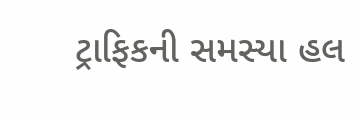ટ્રાફિકની સમસ્યા હલ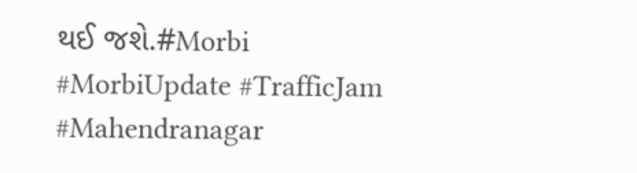થઈ જશે.#Morbi #MorbiUpdate #TrafficJam #Mahendranagar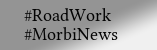#RoadWork #MorbiNews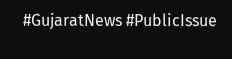#GujaratNews #PublicIssue